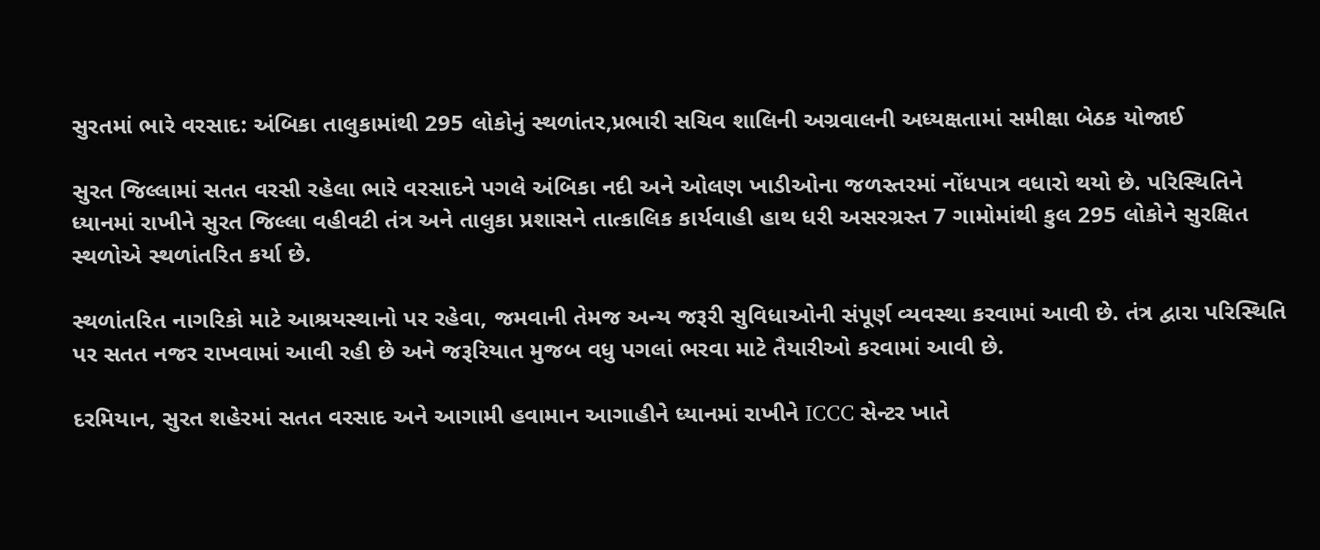સુરતમાં ભારે વરસાદ: અંબિકા તાલુકામાંથી 295 લોકોનું સ્થળાંતર,પ્રભારી સચિવ શાલિની અગ્રવાલની અધ્યક્ષતામાં સમીક્ષા બેઠક યોજાઈ

સુરત જિલ્લામાં સતત વરસી રહેલા ભારે વરસાદને પગલે અંબિકા નદી અને ઓલણ ખાડીઓના જળસ્તરમાં નોંધપાત્ર વધારો થયો છે. પરિસ્થિતિને ધ્યાનમાં રાખીને સુરત જિલ્લા વહીવટી તંત્ર અને તાલુકા પ્રશાસને તાત્કાલિક કાર્યવાહી હાથ ધરી અસરગ્રસ્ત 7 ગામોમાંથી કુલ 295 લોકોને સુરક્ષિત સ્થળોએ સ્થળાંતરિત કર્યા છે.

સ્થળાંતરિત નાગરિકો માટે આશ્રયસ્થાનો પર રહેવા, જમવાની તેમજ અન્ય જરૂરી સુવિધાઓની સંપૂર્ણ વ્યવસ્થા કરવામાં આવી છે. તંત્ર દ્વારા પરિસ્થિતિ પર સતત નજર રાખવામાં આવી રહી છે અને જરૂરિયાત મુજબ વધુ પગલાં ભરવા માટે તૈયારીઓ કરવામાં આવી છે.

દરમિયાન, સુરત શહેરમાં સતત વરસાદ અને આગામી હવામાન આગાહીને ધ્યાનમાં રાખીને ICCC સેન્ટર ખાતે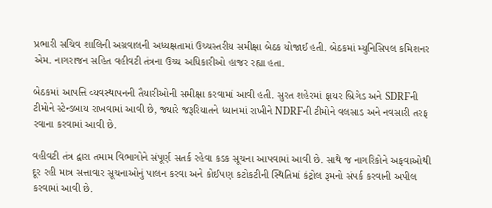પ્રભારી સચિવ શાલિની અગ્રવાલની અધ્યક્ષતામાં ઉચ્ચસ્તરીય સમીક્ષા બેઠક યોજાઈ હતી. બેઠકમાં મ્યુનિસિપલ કમિશનર એમ. નાગરાજન સહિત વહીવટી તંત્રના ઉચ્ચ અધિકારીઓ હાજર રહ્યા હતા.

બેઠકમાં આપત્તિ વ્યવસ્થાપનની તૈયારીઓની સમીક્ષા કરવામાં આવી હતી. સુરત શહેરમાં ફાયર બ્રિગેડ અને SDRFની ટીમોને સ્ટેન્ડબાય રાખવામાં આવી છે, જ્યારે જરૂરિયાતને ધ્યાનમાં રાખીને NDRFની ટીમોને વલસાડ અને નવસારી તરફ રવાના કરવામાં આવી છે.

વહીવટી તંત્ર દ્વારા તમામ વિભાગોને સંપૂર્ણ સતર્ક રહેવા કડક સૂચના આપવામાં આવી છે. સાથે જ નાગરિકોને અફવાઓથી દૂર રહી માત્ર સત્તાવાર સૂચનાઓનું પાલન કરવા અને કોઈપણ કટોકટીની સ્થિતિમાં કંટ્રોલ રૂમનો સંપર્ક કરવાની અપીલ કરવામાં આવી છે.